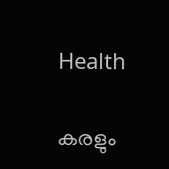Health

കരളും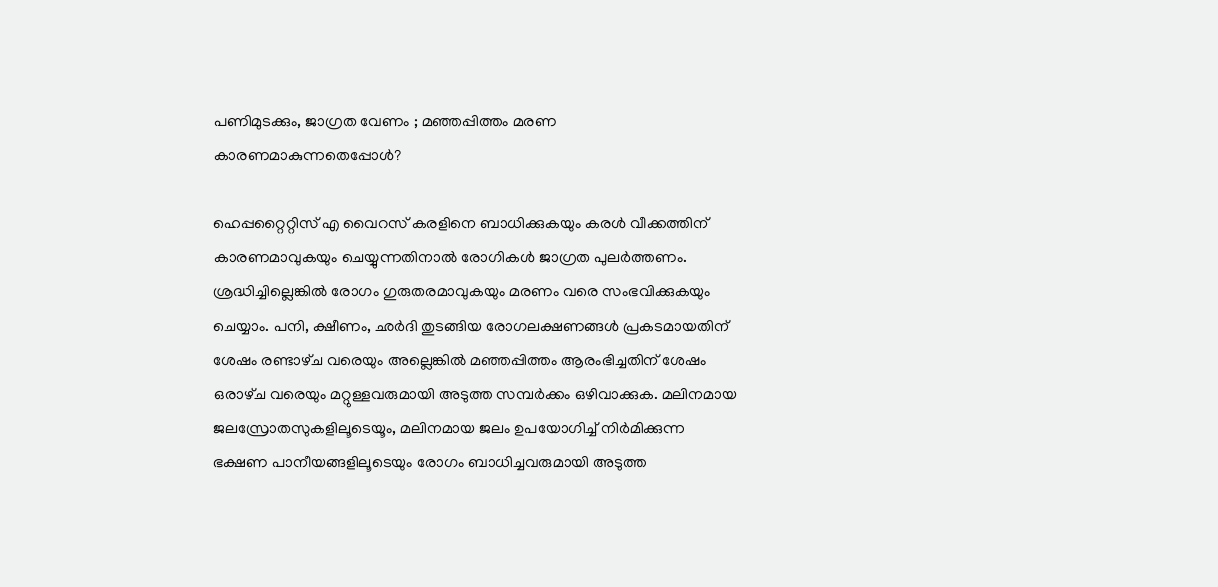പണിമുടക്കും, ജാഗ്രത വേണം ; മഞ്ഞപ്പിത്തം മരണ കാരണമാകുന്നതെപ്പോള്‍?

ഹെപ്പറ്റൈറ്റിസ്‌ എ വൈറസ്‌ കരളിനെ ബാധിക്കുകയും കരള്‍ വീക്കത്തിന്‌ കാരണമാവുകയും ചെയ്യുന്നതിനാല്‍ രോഗികള്‍ ജാഗ്രത പുലര്‍ത്തണം.
ശ്രദ്ധിച്ചില്ലെങ്കില്‍ രോഗം ഗുരുതരമാവുകയും മരണം വരെ സംഭവിക്കുകയും ചെയ്യാം. പനി, ക്ഷീണം, ഛര്‍ദി തുടങ്ങിയ രോഗലക്ഷണങ്ങള്‍ പ്രകടമായതിന്‌ ശേഷം രണ്ടാഴ്‌ച വരെയും അല്ലെങ്കില്‍ മഞ്ഞപ്പിത്തം ആരംഭിച്ചതിന്‌ ശേഷം ഒരാഴ്‌ച വരെയും മറ്റുള്ളവരുമായി അടുത്ത സമ്പര്‍ക്കം ഒഴിവാക്കുക. മലിനമായ ജലസ്രോതസുകളിലൂടെയൂം, മലിനമായ ജലം ഉപയോഗിച്ച്‌ നിര്‍മിക്കുന്ന ഭക്ഷണ പാനീയങ്ങളിലൂടെയും രോഗം ബാധിച്ചവരുമായി അടുത്ത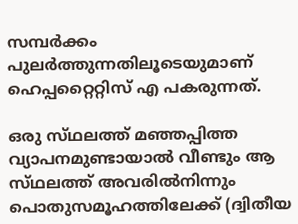സമ്പര്‍ക്കം പുലര്‍ത്തുന്നതിലൂടെയുമാണ്‌ ഹെപ്പറ്റൈറ്റിസ്‌ എ പകരുന്നത്‌.

ഒരു സ്‌ഥലത്ത്‌ മഞ്ഞപ്പിത്ത വ്യാപനമുണ്ടായാല്‍ വീണ്ടും ആ സ്‌ഥലത്ത്‌ അവരില്‍നിന്നും പൊതുസമൂഹത്തിലേക്ക്‌ (ദ്വിതീയ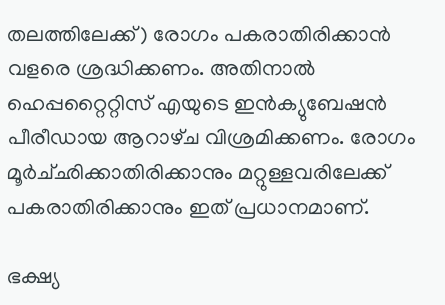തലത്തിലേക്ക്‌) രോഗം പകരാതിരിക്കാന്‍ വളരെ ശ്രദ്ധിക്കണം. അതിനാല്‍ ഹെപ്പറ്റൈറ്റിസ്‌ എയുടെ ഇന്‍ക്യുബേഷന്‍ പീരീഡായ ആറാഴ്‌ച വിശ്രമിക്കണം. രോഗം മൂര്‍ച്‌ഛിക്കാതിരിക്കാനും മറ്റുള്ളവരിലേക്ക്‌ പകരാതിരിക്കാനും ഇത്‌ പ്രധാനമാണ്‌.

ഭക്ഷ്യ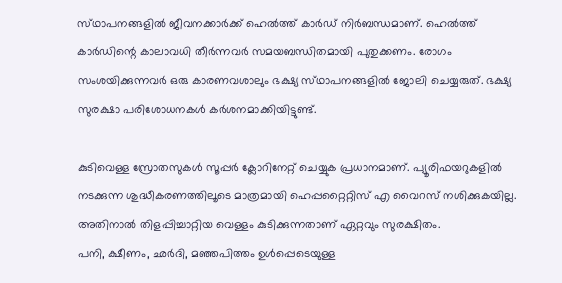സ്‌ഥാപനങ്ങളില്‍ ജീവനക്കാര്‍ക്ക്‌ ഹെല്‍ത്ത്‌ കാര്‍ഡ്‌ നിര്‍ബന്ധമാണ്‌. ഹെല്‍ത്ത്‌ കാര്‍ഡിന്റെ കാലാവധി തീര്‍ന്നവര്‍ സമയബന്ധിതമായി പുതുക്കണം. രോഗം സംശയിക്കുന്നവര്‍ ഒരു കാരണവശാലും ഭക്ഷ്യ സ്‌ഥാപനങ്ങളില്‍ ജോലി ചെയ്യരുത്‌. ഭക്ഷ്യ സുരക്ഷാ പരിശോധനകള്‍ കര്‍ശനമാക്കിയിട്ടുണ്ട്‌.

കുടിവെള്ള സ്രോതസുകള്‍ സൂപ്പര്‍ ക്ലോറിനേറ്റ്‌ ചെയ്യുക പ്രധാനമാണ്‌. പ്യൂരിഫയറുകളില്‍ നടക്കുന്ന ശുദ്ധീകരണത്തിലൂടെ മാത്രമായി ഹെപ്പറ്റൈറ്റിസ്‌ എ വൈറസ്‌ നശിക്കുകയില്ല. അതിനാല്‍ തിളപ്പിച്ചാറ്റിയ വെള്ളം കുടിക്കുന്നതാണ്‌ ഏറ്റവും സുരക്ഷിതം.
പനി, ക്ഷീണം, ഛര്‍ദി, മഞ്ഞപിത്തം ഉള്‍പ്പെടെയുള്ള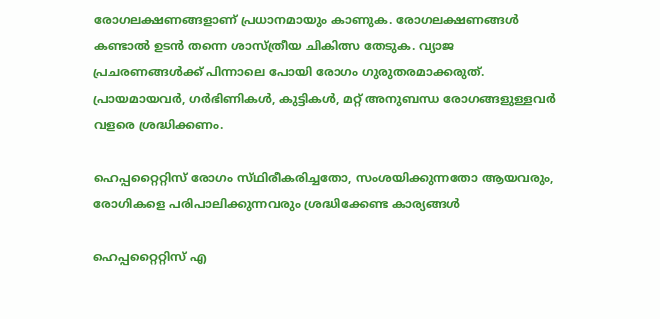രോഗലക്ഷണങ്ങളാണ്‌ പ്രധാനമായും കാണുക. രോഗലക്ഷണങ്ങള്‍ കണ്ടാല്‍ ഉടന്‍ തന്നെ ശാസ്‌ത്രീയ ചികിത്സ തേടുക. വ്യാജ പ്രചരണങ്ങള്‍ക്ക്‌ പിന്നാലെ പോയി രോഗം ഗുരുതരമാക്കരുത്‌. പ്രായമായവര്‍, ഗര്‍ഭിണികള്‍, കുട്ടികള്‍, മറ്റ്‌ അനുബന്ധ രോഗങ്ങളുള്ളവര്‍ വളരെ ശ്രദ്ധിക്കണം.

ഹെപ്പറ്റൈറ്റിസ്‌ രോഗം സ്‌ഥിരീകരിച്ചതോ, സംശയിക്കുന്നതോ ആയവരും, രോഗികളെ പരിപാലിക്കുന്നവരും ശ്രദ്ധിക്കേണ്ട കാര്യങ്ങള്‍

ഹെപ്പറ്റൈറ്റിസ്‌ എ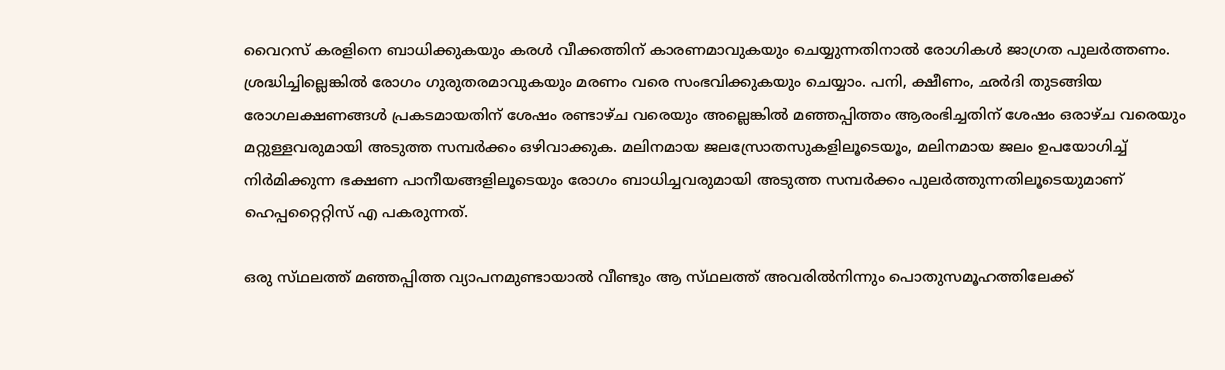വൈറസ്‌ കരളിനെ ബാധിക്കുകയും കരള്‍ വീക്കത്തിന്‌ കാരണമാവുകയും ചെയ്യുന്നതിനാല്‍ രോഗികള്‍ ജാഗ്രത പുലര്‍ത്തണം.
ശ്രദ്ധിച്ചില്ലെങ്കില്‍ രോഗം ഗുരുതരമാവുകയും മരണം വരെ സംഭവിക്കുകയും ചെയ്യാം. പനി, ക്ഷീണം, ഛര്‍ദി തുടങ്ങിയ രോഗലക്ഷണങ്ങള്‍ പ്രകടമായതിന്‌ ശേഷം രണ്ടാഴ്‌ച വരെയും അല്ലെങ്കില്‍ മഞ്ഞപ്പിത്തം ആരംഭിച്ചതിന്‌ ശേഷം ഒരാഴ്‌ച വരെയും മറ്റുള്ളവരുമായി അടുത്ത സമ്പര്‍ക്കം ഒഴിവാക്കുക. മലിനമായ ജലസ്രോതസുകളിലൂടെയൂം, മലിനമായ ജലം ഉപയോഗിച്ച്‌ നിര്‍മിക്കുന്ന ഭക്ഷണ പാനീയങ്ങളിലൂടെയും രോഗം ബാധിച്ചവരുമായി അടുത്ത സമ്പര്‍ക്കം പുലര്‍ത്തുന്നതിലൂടെയുമാണ്‌ ഹെപ്പറ്റൈറ്റിസ്‌ എ പകരുന്നത്‌.

ഒരു സ്‌ഥലത്ത്‌ മഞ്ഞപ്പിത്ത വ്യാപനമുണ്ടായാല്‍ വീണ്ടും ആ സ്‌ഥലത്ത്‌ അവരില്‍നിന്നും പൊതുസമൂഹത്തിലേക്ക്‌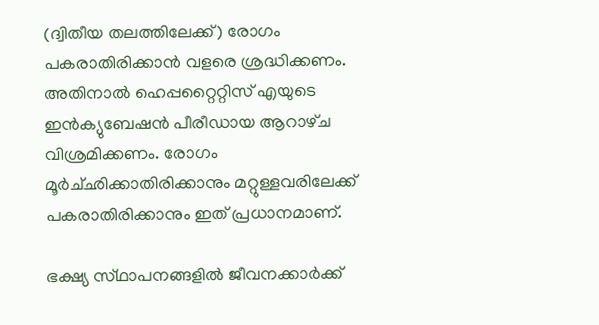(ദ്വിതീയ തലത്തിലേക്ക്‌) രോഗം പകരാതിരിക്കാന്‍ വളരെ ശ്രദ്ധിക്കണം. അതിനാല്‍ ഹെപ്പറ്റൈറ്റിസ്‌ എയുടെ ഇന്‍ക്യുബേഷന്‍ പീരീഡായ ആറാഴ്‌ച വിശ്രമിക്കണം. രോഗം മൂര്‍ച്‌ഛിക്കാതിരിക്കാനും മറ്റുള്ളവരിലേക്ക്‌ പകരാതിരിക്കാനും ഇത്‌ പ്രധാനമാണ്‌.

ഭക്ഷ്യ സ്‌ഥാപനങ്ങളില്‍ ജീവനക്കാര്‍ക്ക്‌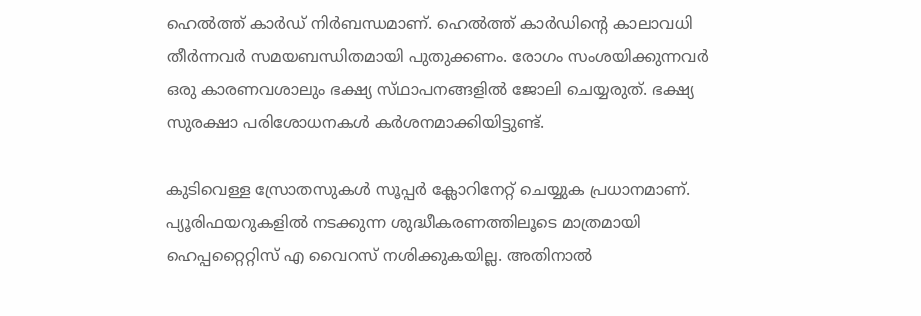ഹെല്‍ത്ത്‌ കാര്‍ഡ്‌ നിര്‍ബന്ധമാണ്‌. ഹെല്‍ത്ത്‌ കാര്‍ഡിന്റെ കാലാവധി തീര്‍ന്നവര്‍ സമയബന്ധിതമായി പുതുക്കണം. രോഗം സംശയിക്കുന്നവര്‍ ഒരു കാരണവശാലും ഭക്ഷ്യ സ്‌ഥാപനങ്ങളില്‍ ജോലി ചെയ്യരുത്‌. ഭക്ഷ്യ സുരക്ഷാ പരിശോധനകള്‍ കര്‍ശനമാക്കിയിട്ടുണ്ട്‌.

കുടിവെള്ള സ്രോതസുകള്‍ സൂപ്പര്‍ ക്ലോറിനേറ്റ്‌ ചെയ്യുക പ്രധാനമാണ്‌. പ്യൂരിഫയറുകളില്‍ നടക്കുന്ന ശുദ്ധീകരണത്തിലൂടെ മാത്രമായി ഹെപ്പറ്റൈറ്റിസ്‌ എ വൈറസ്‌ നശിക്കുകയില്ല. അതിനാല്‍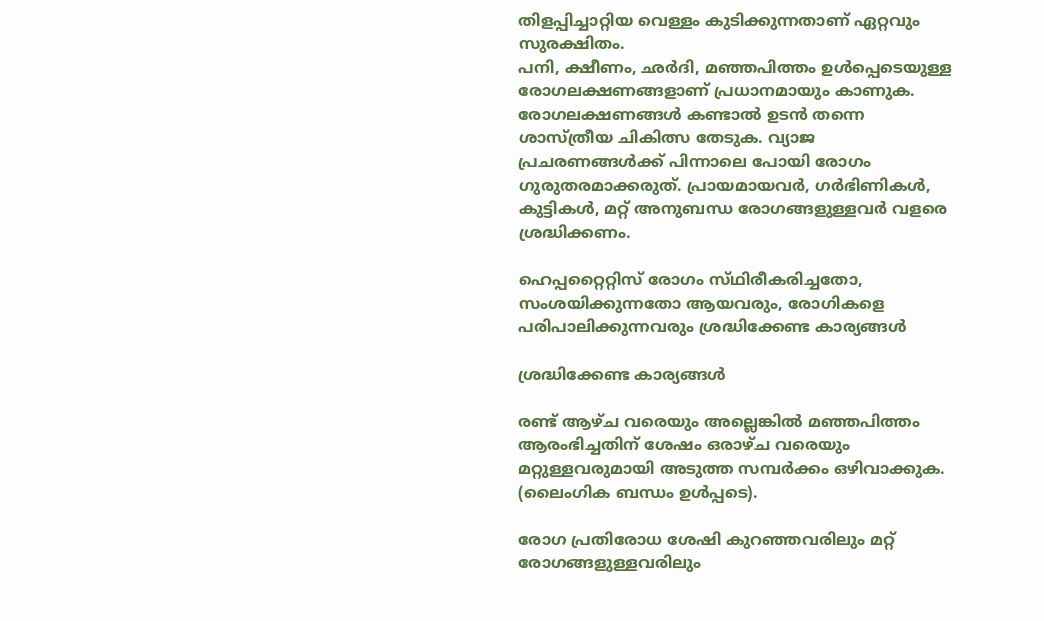തിളപ്പിച്ചാറ്റിയ വെള്ളം കുടിക്കുന്നതാണ്‌ ഏറ്റവും സുരക്ഷിതം.
പനി, ക്ഷീണം, ഛര്‍ദി, മഞ്ഞപിത്തം ഉള്‍പ്പെടെയുള്ള രോഗലക്ഷണങ്ങളാണ്‌ പ്രധാനമായും കാണുക. രോഗലക്ഷണങ്ങള്‍ കണ്ടാല്‍ ഉടന്‍ തന്നെ ശാസ്‌ത്രീയ ചികിത്സ തേടുക. വ്യാജ പ്രചരണങ്ങള്‍ക്ക്‌ പിന്നാലെ പോയി രോഗം ഗുരുതരമാക്കരുത്‌. പ്രായമായവര്‍, ഗര്‍ഭിണികള്‍, കുട്ടികള്‍, മറ്റ്‌ അനുബന്ധ രോഗങ്ങളുള്ളവര്‍ വളരെ ശ്രദ്ധിക്കണം.

ഹെപ്പറ്റൈറ്റിസ്‌ രോഗം സ്‌ഥിരീകരിച്ചതോ, സംശയിക്കുന്നതോ ആയവരും, രോഗികളെ പരിപാലിക്കുന്നവരും ശ്രദ്ധിക്കേണ്ട കാര്യങ്ങള്‍

ശ്രദ്ധിക്കേണ്ട കാര്യങ്ങള്‍

രണ്ട്‌ ആഴ്‌ച വരെയും അല്ലെങ്കില്‍ മഞ്ഞപിത്തം ആരംഭിച്ചതിന്‌ ശേഷം ഒരാഴ്‌ച വരെയും മറ്റുള്ളവരുമായി അടുത്ത സമ്പര്‍ക്കം ഒഴിവാക്കുക. (ലൈംഗിക ബന്ധം ഉള്‍പ്പടെ).

രോഗ പ്രതിരോധ ശേഷി കുറഞ്ഞവരിലും മറ്റ് രോഗങ്ങളുള്ളവരിലും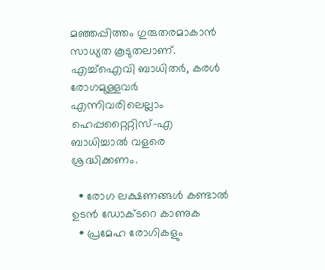മഞ്ഞപ്പിത്തം ഗുരുതരമാകാൻ സാധ്യത കൂടുതലാണ്. എച്ച്ഐവി ബാധിതര്‍, കരള്‍ രോഗമുള്ളവര്‍ എന്നിവരിലെല്ലാം ഹെപ്പറ്റൈറ്റിസ്-എ ബാധിച്ചാല്‍ വളരെ ശ്രദ്ധിക്കണം.

  • രോഗ ലക്ഷണങ്ങൾ കണ്ടാൽ ഉടന്‍ ഡോക്ടറെ കാണുക
  • പ്രമേഹ രോഗികളും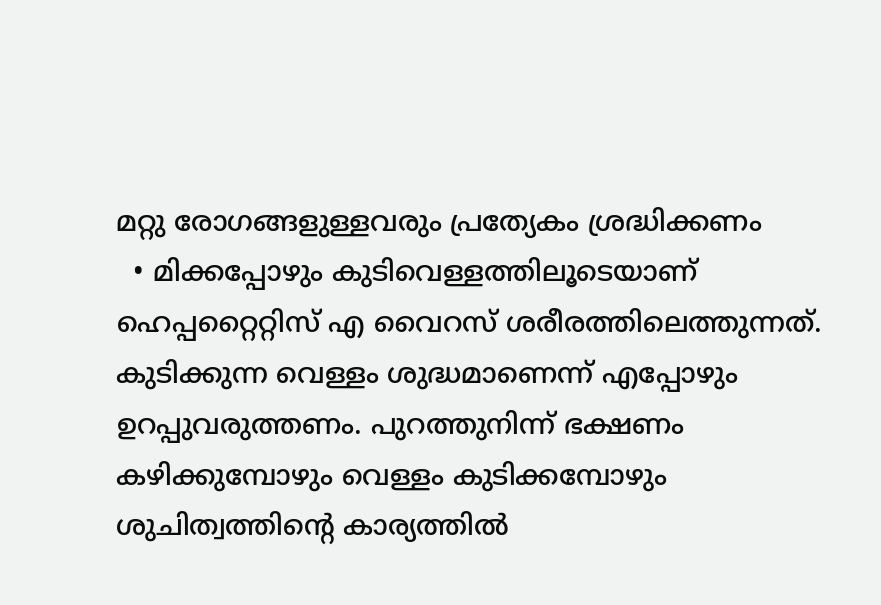മറ്റു രോഗങ്ങളുള്ളവരും പ്രത്യേകം ശ്രദ്ധിക്കണം
  • മിക്കപ്പോഴും കുടിവെള്ളത്തിലൂടെയാണ് ഹെപ്പറ്റൈറ്റിസ് എ വൈറസ് ശരീരത്തിലെത്തുന്നത്. കുടിക്കുന്ന വെള്ളം ശുദ്ധമാണെന്ന് എപ്പോഴും ഉറപ്പുവരുത്തണം. പുറത്തുനിന്ന് ഭക്ഷണം കഴിക്കുമ്പോഴും വെള്ളം കുടിക്കമ്പോഴും ശുചിത്വത്തിന്റെ കാര്യത്തില്‍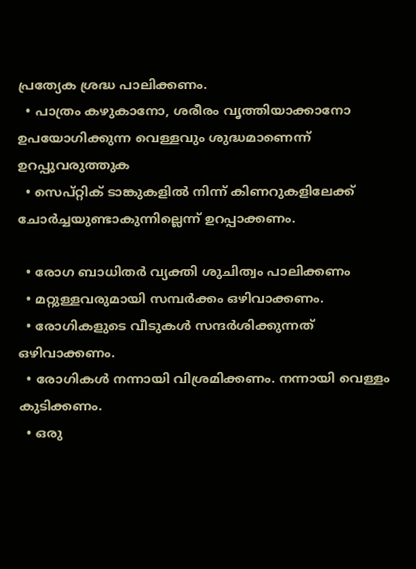പ്രത്യേക ശ്രദ്ധ പാലിക്കണം.
  • പാത്രം കഴുകാനോ, ശരീരം വൃത്തിയാക്കാനോ ഉപയോഗിക്കുന്ന വെള്ളവും ശുദ്ധമാണെന്ന് ഉറപ്പുവരുത്തുക
  • സെപ്റ്റിക് ടാങ്കുകളില്‍ നിന്ന് കിണറുകളിലേക്ക് ചോര്‍ച്ചയുണ്ടാകുന്നില്ലെന്ന് ഉറപ്പാക്കണം.

  • രോഗ ബാധിതർ വ്യക്തി ശുചിത്വം പാലിക്കണം
  • മറ്റുള്ളവരുമായി സമ്പർക്കം ഒഴിവാക്കണം.
  • രോഗികളുടെ വീടുകൾ സന്ദർശിക്കുന്നത് ഒഴിവാക്കണം.
  • രോഗികൾ നന്നായി വിശ്രമിക്കണം. നന്നായി വെള്ളം കുടിക്കണം.
  • ഒരു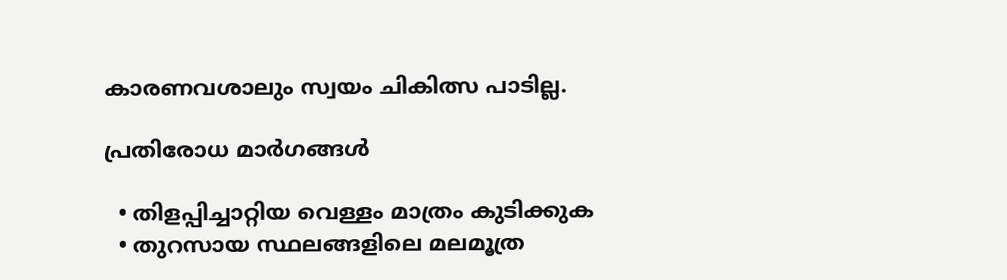കാരണവശാലും സ്വയം ചികിത്സ പാടില്ല.

പ്രതിരോധ മാര്‍ഗങ്ങള്‍

  • തിളപ്പിച്ചാറ്റിയ വെള്ളം മാത്രം കുടിക്കുക
  • തുറസായ സ്ഥലങ്ങളിലെ മലമൂത്ര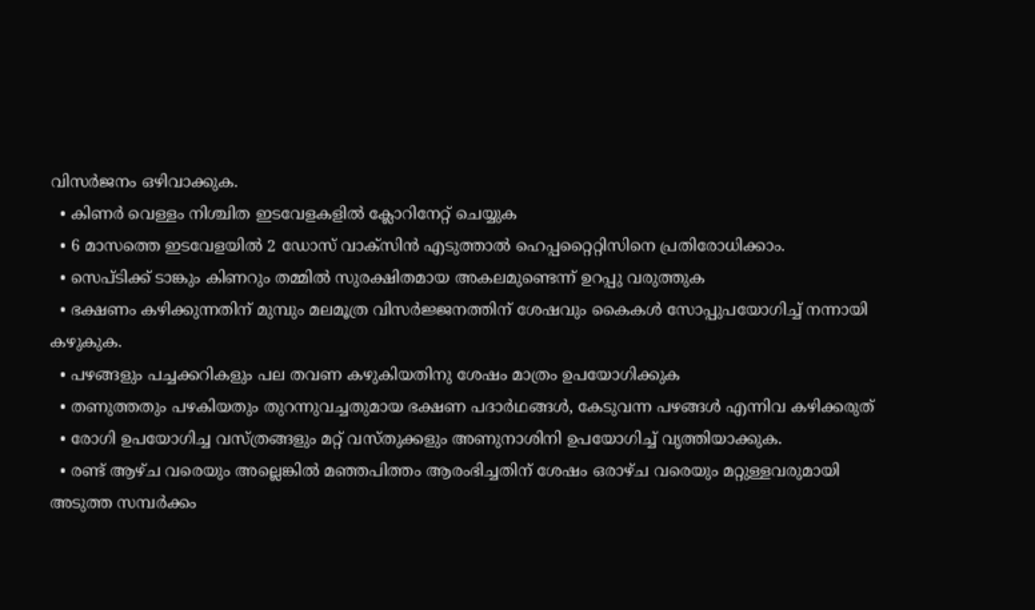വിസര്‍ജനം ഒഴിവാക്കുക.
  • കിണര്‍ വെള്ളം നിശ്ചിത ഇടവേളകളില്‍ ക്ലോറിനേറ്റ് ചെയ്യുക
  • 6 മാസത്തെ ഇടവേളയില്‍ 2 ഡോസ് വാക്‌സിന്‍ എടുത്താല്‍ ഹെപ്പറ്റൈറ്റിസിനെ പ്രതിരോധിക്കാം.
  • സെപ്ടിക്ക് ടാങ്കും കിണറും തമ്മില്‍ സുരക്ഷിതമായ അകലമുണ്ടെന്ന് ഉറപ്പു വരുത്തുക
  • ഭക്ഷണം കഴിക്കുന്നതിന് മുമ്പും മലമൂത്ര വിസര്‍ജ്ജനത്തിന് ശേഷവും കൈകള്‍ സോപ്പുപയോഗിച്ച് നന്നായി കഴുകുക.
  • പഴങ്ങളും പച്ചക്കറികളും പല തവണ കഴുകിയതിനു ശേഷം മാത്രം ഉപയോഗിക്കുക
  • തണുത്തതും പഴകിയതും തുറന്നുവച്ചതുമായ ഭക്ഷണ പദാർഥങ്ങൾ, കേടുവന്ന പഴങ്ങൾ എന്നിവ കഴിക്കരുത്
  • രോഗി ഉപയോഗിച്ച വസ്ത്രങ്ങളും മറ്റ് വസ്തുക്കളും അണുനാശിനി ഉപയോഗിച്ച് വൃത്തിയാക്കുക.
  • രണ്ട്‌ ആഴ്‌ച വരെയും അല്ലെങ്കില്‍ മഞ്ഞപിത്തം ആരംഭിച്ചതിന്‌ ശേഷം ഒരാഴ്‌ച വരെയും മറ്റുള്ളവരുമായി അടുത്ത സമ്പര്‍ക്കം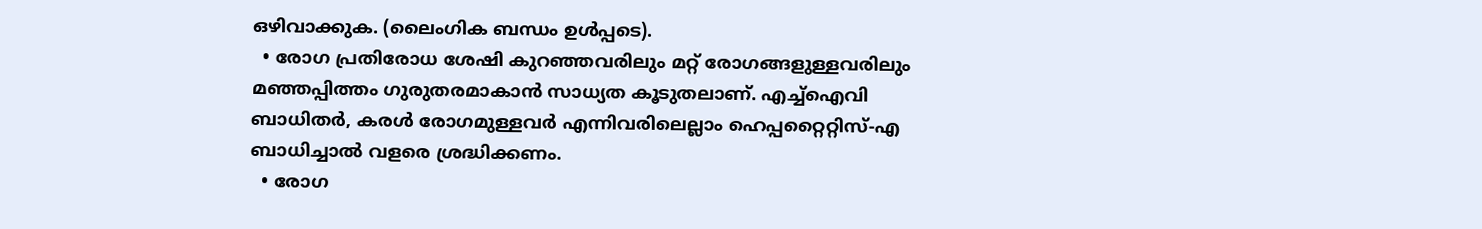ഒഴിവാക്കുക. (ലൈംഗിക ബന്ധം ഉള്‍പ്പടെ).
  • രോഗ പ്രതിരോധ ശേഷി കുറഞ്ഞവരിലും മറ്റ് രോഗങ്ങളുള്ളവരിലും മഞ്ഞപ്പിത്തം ഗുരുതരമാകാൻ സാധ്യത കൂടുതലാണ്. എച്ച്ഐവി ബാധിതര്‍, കരള്‍ രോഗമുള്ളവര്‍ എന്നിവരിലെല്ലാം ഹെപ്പറ്റൈറ്റിസ്-എ ബാധിച്ചാല്‍ വളരെ ശ്രദ്ധിക്കണം.
  • രോഗ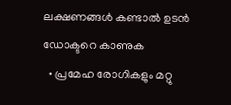ലക്ഷണങ്ങൾ കണ്ടാൽ ഉടന്‍ ഡോക്ടറെ കാണുക
  • പ്രമേഹ രോഗികളും മറ്റു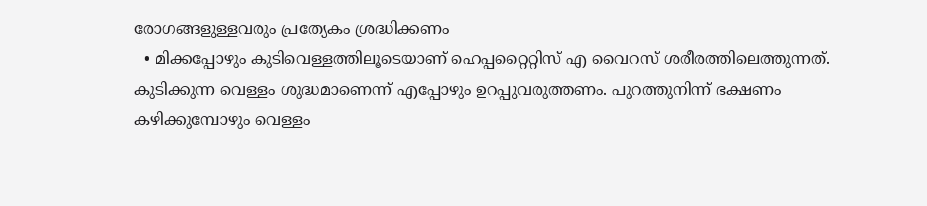രോഗങ്ങളുള്ളവരും പ്രത്യേകം ശ്രദ്ധിക്കണം
  • മിക്കപ്പോഴും കുടിവെള്ളത്തിലൂടെയാണ് ഹെപ്പറ്റൈറ്റിസ് എ വൈറസ് ശരീരത്തിലെത്തുന്നത്. കുടിക്കുന്ന വെള്ളം ശുദ്ധമാണെന്ന് എപ്പോഴും ഉറപ്പുവരുത്തണം. പുറത്തുനിന്ന് ഭക്ഷണം കഴിക്കുമ്പോഴും വെള്ളം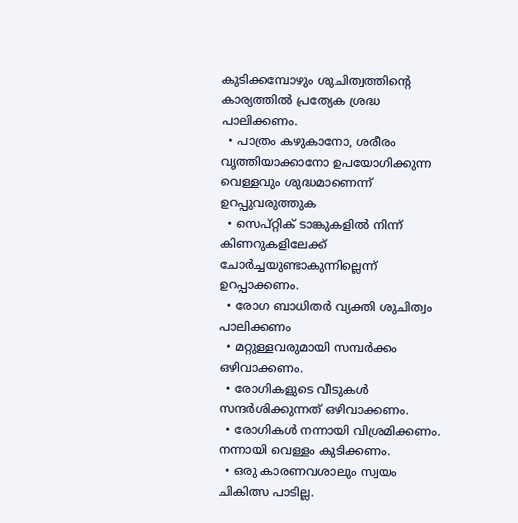കുടിക്കമ്പോഴും ശുചിത്വത്തിന്റെ കാര്യത്തില്‍ പ്രത്യേക ശ്രദ്ധ പാലിക്കണം.
  • പാത്രം കഴുകാനോ, ശരീരം വൃത്തിയാക്കാനോ ഉപയോഗിക്കുന്ന വെള്ളവും ശുദ്ധമാണെന്ന് ഉറപ്പുവരുത്തുക
  • സെപ്റ്റിക് ടാങ്കുകളില്‍ നിന്ന് കിണറുകളിലേക്ക് ചോര്‍ച്ചയുണ്ടാകുന്നില്ലെന്ന് ഉറപ്പാക്കണം.
  • രോഗ ബാധിതർ വ്യക്തി ശുചിത്വം പാലിക്കണം
  • മറ്റുള്ളവരുമായി സമ്പർക്കം ഒഴിവാക്കണം.
  • രോഗികളുടെ വീടുകൾ സന്ദർശിക്കുന്നത് ഒഴിവാക്കണം.
  • രോഗികൾ നന്നായി വിശ്രമിക്കണം. നന്നായി വെള്ളം കുടിക്കണം.
  • ഒരു കാരണവശാലും സ്വയം ചികിത്സ പാടില്ല.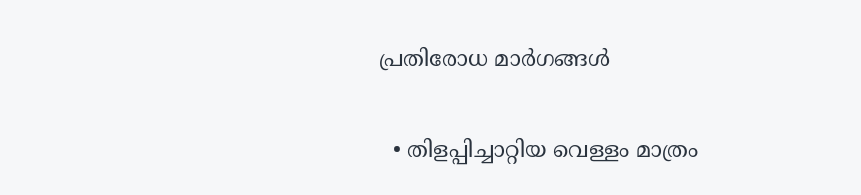പ്രതിരോധ മാര്‍ഗങ്ങള്‍

  • തിളപ്പിച്ചാറ്റിയ വെള്ളം മാത്രം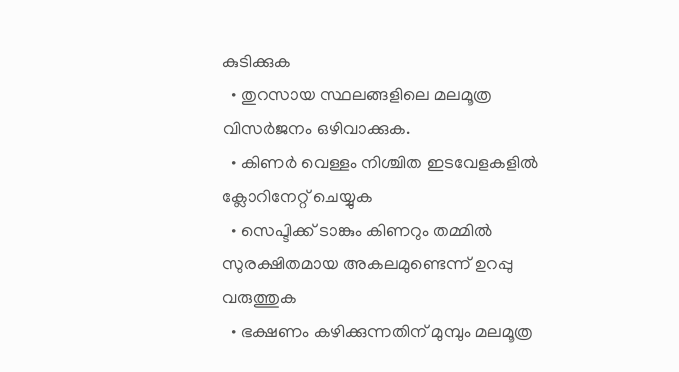കുടിക്കുക
  • തുറസായ സ്ഥലങ്ങളിലെ മലമൂത്ര വിസര്‍ജനം ഒഴിവാക്കുക.
  • കിണര്‍ വെള്ളം നിശ്ചിത ഇടവേളകളില്‍ ക്ലോറിനേറ്റ് ചെയ്യുക
  • സെപ്ടിക്ക് ടാങ്കും കിണറും തമ്മില്‍ സുരക്ഷിതമായ അകലമുണ്ടെന്ന് ഉറപ്പു വരുത്തുക
  • ഭക്ഷണം കഴിക്കുന്നതിന് മുമ്പും മലമൂത്ര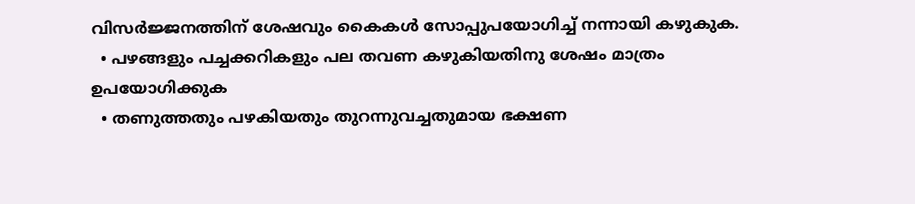വിസര്‍ജ്ജനത്തിന് ശേഷവും കൈകള്‍ സോപ്പുപയോഗിച്ച് നന്നായി കഴുകുക.
  • പഴങ്ങളും പച്ചക്കറികളും പല തവണ കഴുകിയതിനു ശേഷം മാത്രം ഉപയോഗിക്കുക
  • തണുത്തതും പഴകിയതും തുറന്നുവച്ചതുമായ ഭക്ഷണ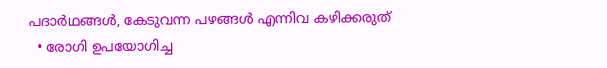പദാർഥങ്ങൾ, കേടുവന്ന പഴങ്ങൾ എന്നിവ കഴിക്കരുത്
  • രോഗി ഉപയോഗിച്ച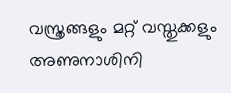വസ്ത്രങ്ങളും മറ്റ് വസ്തുക്കളും അണുനാശിനി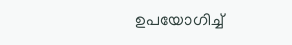ഉപയോഗിച്ച്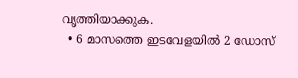വൃത്തിയാക്കുക.
  • 6 മാസത്തെ ഇടവേളയില്‍ 2 ഡോസ്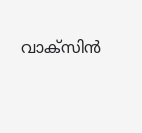വാക്‌സിന്‍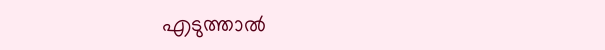എടുത്താല്‍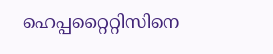ഹെപ്പറ്റൈറ്റിസിനെ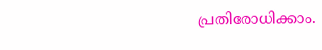പ്രതിരോധിക്കാം.